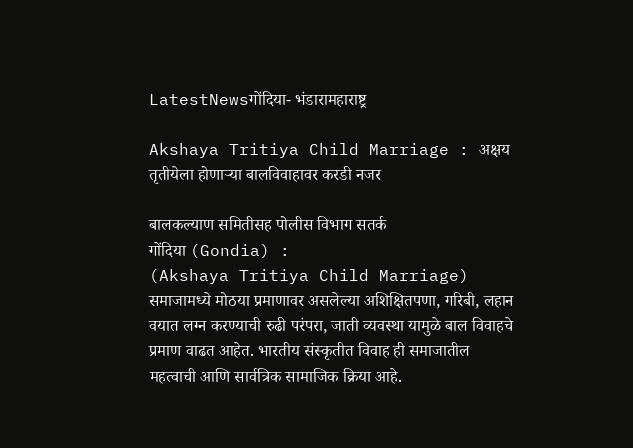LatestNewsगोंदिया- भंडारामहाराष्ट्र

Akshaya Tritiya Child Marriage : अक्षय तृतीयेला होणार्‍या बालविवाहावर करडी नजर

बालकल्याण समितीसह पोलीस विभाग सतर्क
गोंदिया (Gondia) :
(Akshaya Tritiya Child Marriage) समाजामध्ये मोठया प्रमाणावर असलेल्या अशिक्षितपणा, गरिबी, लहान वयात लग्न करण्याची रुढी परंपरा, जाती व्यवस्था यामुळे बाल विवाहचे प्रमाण वाढत आहेत. भारतीय संस्कृतीत विवाह ही समाजातील महत्वाची आणि सार्वत्रिक सामाजिक क्रिया आहे.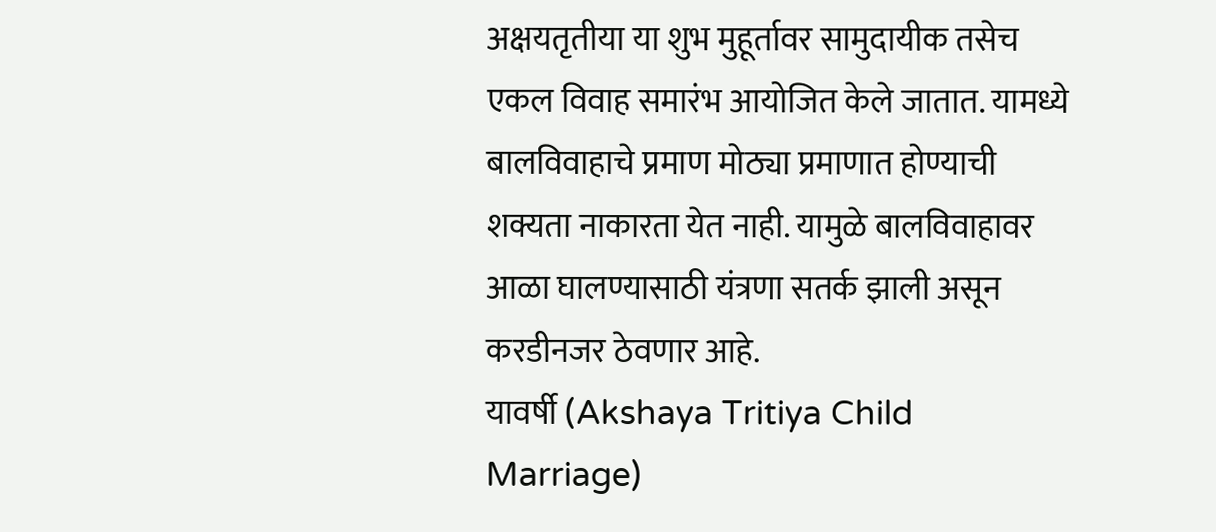अक्षयतृतीया या शुभ मुहूर्तावर सामुदायीक तसेच एकल विवाह समारंभ आयोजित केले जातात. यामध्ये बालविवाहाचे प्रमाण मोठ्या प्रमाणात होण्याची शक्यता नाकारता येत नाही. यामुळे बालविवाहावर आळा घालण्यासाठी यंत्रणा सतर्क झाली असून करडीनजर ठेवणार आहे.
यावर्षी (Akshaya Tritiya Child Marriage)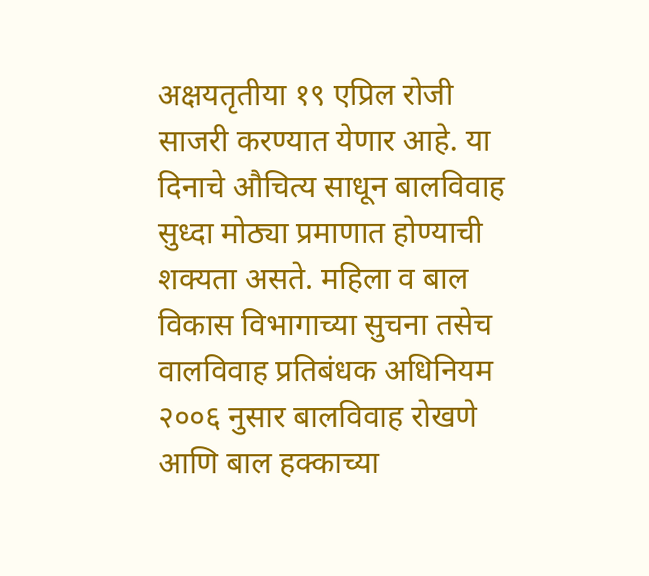अक्षयतृतीया १९ एप्रिल रोजी साजरी करण्यात येणार आहे. या दिनाचे औचित्य साधून बालविवाह सुध्दा मोठ्या प्रमाणात होण्याची शक्यता असते. महिला व बाल विकास विभागाच्या सुचना तसेच वालविवाह प्रतिबंधक अधिनियम २००६ नुसार बालविवाह रोखणे आणि बाल हक्काच्या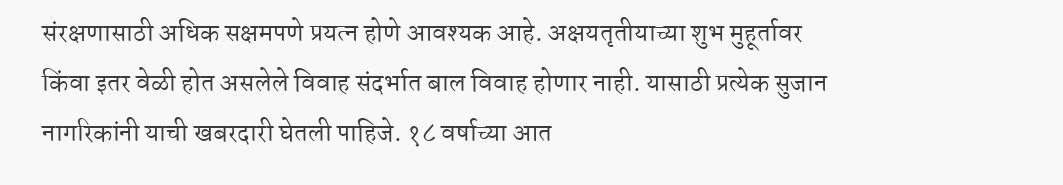संरक्षणासाठी अधिक सक्षमपणे प्रयत्न होणे आवश्यक आहे. अक्षयतृतीयाच्या शुभ मुहूर्तावर किंवा इतर वेळी होत असलेले विवाह संदर्भात बाल विवाह होणार नाही. यासाठी प्रत्येक सुजान नागरिकांनी याची खबरदारी घेतली पाहिजे. १८ वर्षाच्या आत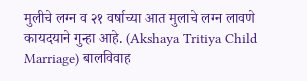मुलीचे लग्न व २१ वर्षाच्या आत मुलाचे लग्न लावणे कायदयाने गुन्हा आहे. (Akshaya Tritiya Child Marriage) बालविवाह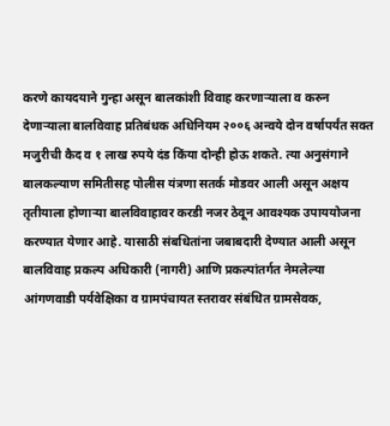करणे कायदयाने गुन्हा असून बालकांशी विवाह करणार्‍याला व करुन देणार्‍याला बालविवाह प्रतिबंधक अधिनियम २००६ अन्वये दोन वर्षापर्यंत सक्त मजुरीची कैद व १ लाख रुपये दंड किंया दोन्ही होऊ शकते. त्या अनुसंगाने बालकल्याण समितीसह पोलीस यंत्रणा सतर्क मोडवर आली असून अक्षय तृतीयाला होणार्‍या बालविवाहावर करडी नजर ठेवून आवश्यक उपाययोजना करण्यात येणार आहे. यासाठी संबधितांना जबाबदारी देण्यात आली असून बालविवाह प्रकल्प अधिकारी (नागरी) आणि प्रकल्पांतर्गत नेमलेल्या आंगणवाडी पर्यवेक्षिका व ग्रामपंचायत स्तरावर संबंधित ग्रामसेवक,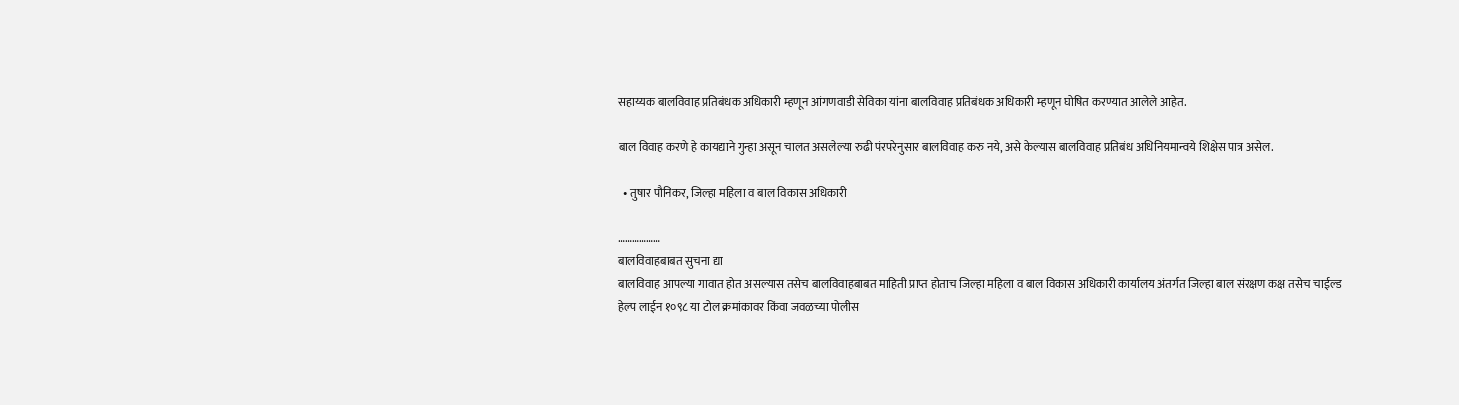सहाय्यक बालविवाह प्रतिबंधक अधिकारी म्हणून आंगणवाडी सेविका यांना बालविवाह प्रतिबंधक अधिकारी म्हणून घोषित करण्यात आलेले आहेत.

बाल विवाह करणे हे कायद्याने गुन्हा असून चालत असलेल्या रुढी पंरपरेनुसार बालविवाह करु नये, असे केल्यास बालविवाह प्रतिबंध अधिनियमान्वये शिक्षेस पात्र असेल.

  • तुषार पौनिकर, जिल्हा महिला व बाल विकास अधिकारी

………………
बालविवाहबाबत सुचना द्या
बालविवाह आपल्या गावात होत असल्यास तसेच बालविवाहबाबत माहिती प्राप्त होताच जिल्हा महिला व बाल विकास अधिकारी कार्यालय अंतर्गत जिल्हा बाल संरक्षण कक्ष तसेच चाईल्ड हेल्प लाईन १०९८ या टोल क्रमांकावर किंवा जवळच्या पोलीस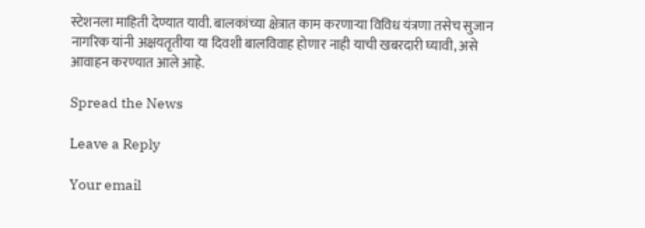स्टेशनला माहिती देण्यात यावी. बालकांच्या क्षेत्रात काम करणार्‍या विविध यंत्रणा तसेच सुजान नागरिक यांनी अक्षयतृतीया या दिवशी बालविवाह होणार नाही याची खबरदारी घ्यावी, असे आवाहन करण्यात आले आहे.

Spread the News

Leave a Reply

Your email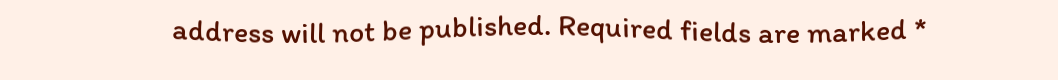address will not be published. Required fields are marked *